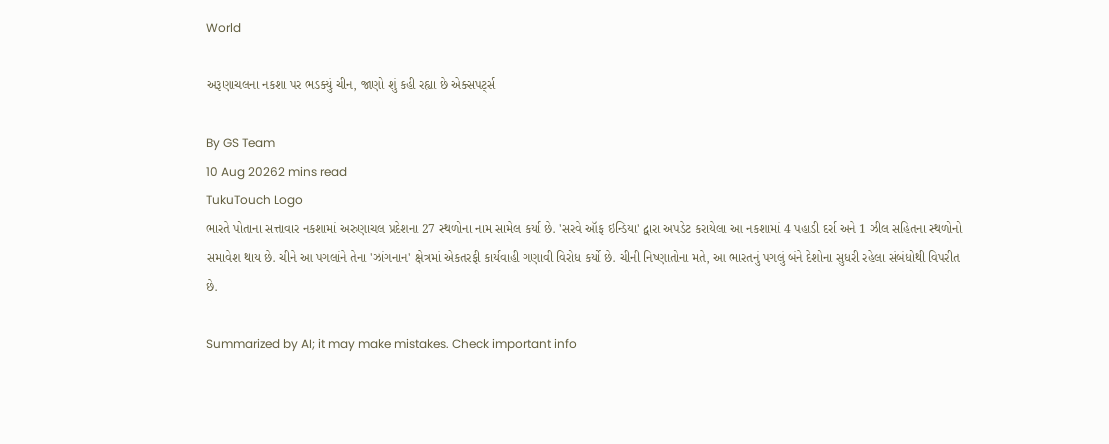World

અરૂણાચલના નકશા પર ભડક્યું ચીન, જાણો શું કહી રહ્યા છે એક્સપર્ટ્સ

By GS Team
10 Aug 20262 mins read
TukuTouch Logo
ભારતે પોતાના સત્તાવાર નકશામાં અરુણાચલ પ્રદેશના 27 સ્થળોના નામ સામેલ કર્યા છે. 'સરવે ઑફ ઇન્ડિયા' દ્વારા અપડેટ કરાયેલા આ નકશામાં 4 પહાડી દર્રા અને 1 ઝીલ સહિતના સ્થળોનો સમાવેશ થાય છે. ચીને આ પગલાંને તેના 'ઝાંગનાન' ક્ષેત્રમાં એકતરફી કાર્યવાહી ગણાવી વિરોધ કર્યો છે. ચીની નિષ્ણાતોના મતે, આ ભારતનું પગલું બંને દેશોના સુધરી રહેલા સંબંધોથી વિપરીત છે.

Summarized by AI; it may make mistakes. Check important info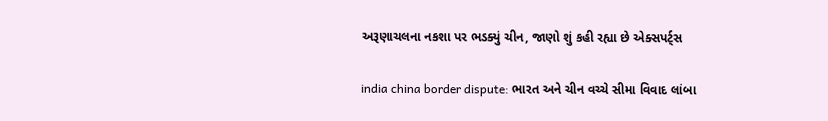અરૂણાચલના નકશા પર ભડક્યું ચીન, જાણો શું કહી રહ્યા છે એક્સપર્ટ્સ

india china border dispute: ભારત અને ચીન વચ્ચે સીમા વિવાદ લાંબા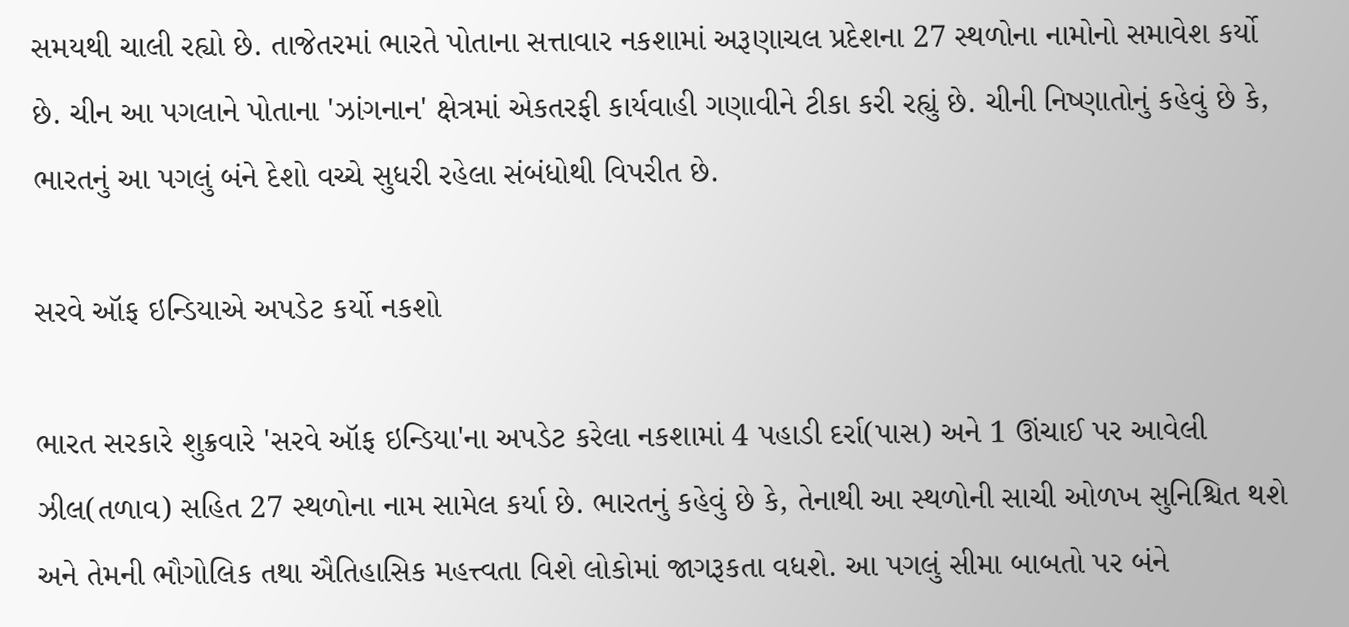સમયથી ચાલી રહ્યો છે. તાજેતરમાં ભારતે પોતાના સત્તાવાર નકશામાં અરૂણાચલ પ્રદેશના 27 સ્થળોના નામોનો સમાવેશ કર્યો છે. ચીન આ પગલાને પોતાના 'ઝાંગનાન' ક્ષેત્રમાં એકતરફી કાર્યવાહી ગણાવીને ટીકા કરી રહ્યું છે. ચીની નિષ્ણાતોનું કહેવું છે કે, ભારતનું આ પગલું બંને દેશો વચ્ચે સુધરી રહેલા સંબંધોથી વિપરીત છે.

સરવે ઑફ ઇન્ડિયાએ અપડેટ કર્યો નકશો

ભારત સરકારે શુક્રવારે 'સરવે ઑફ ઇન્ડિયા'ના અપડેટ કરેલા નકશામાં 4 પહાડી દર્રા(પાસ) અને 1 ઊંચાઈ પર આવેલી ઝીલ(તળાવ) સહિત 27 સ્થળોના નામ સામેલ કર્યા છે. ભારતનું કહેવું છે કે, તેનાથી આ સ્થળોની સાચી ઓળખ સુનિશ્ચિત થશે અને તેમની ભૌગોલિક તથા ઐતિહાસિક મહત્ત્વતા વિશે લોકોમાં જાગરૂકતા વધશે. આ પગલું સીમા બાબતો પર બંને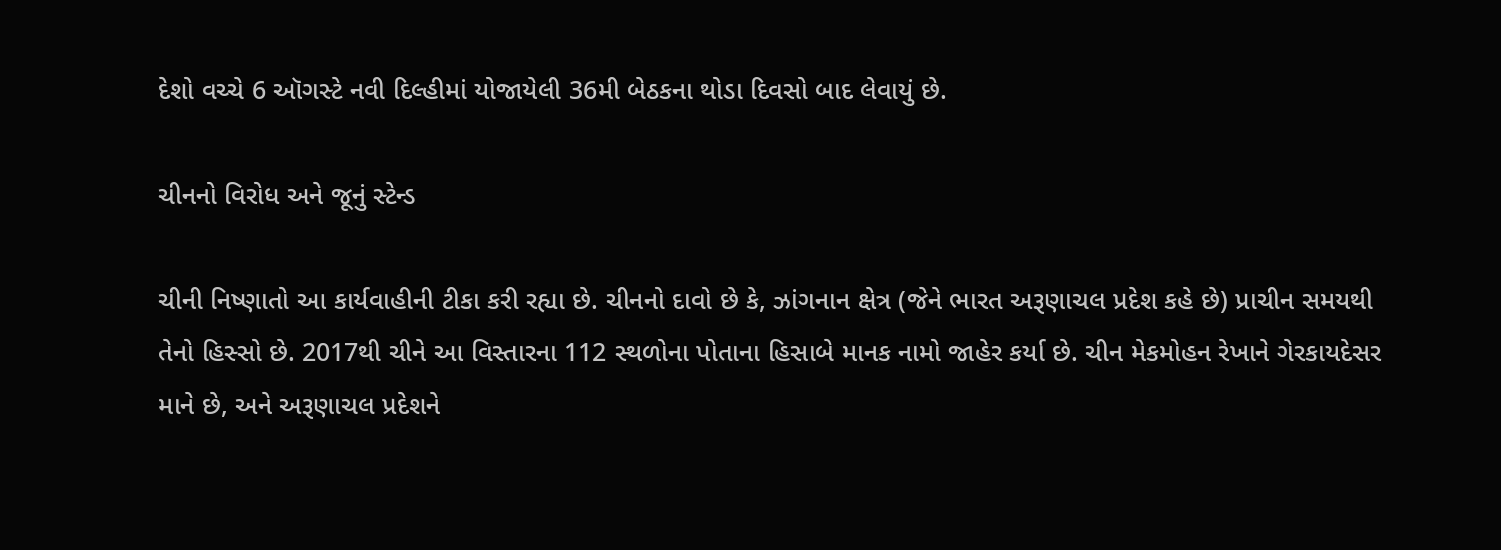દેશો વચ્ચે 6 ઑગસ્ટે નવી દિલ્હીમાં યોજાયેલી 36મી બેઠકના થોડા દિવસો બાદ લેવાયું છે.

ચીનનો વિરોધ અને જૂનું સ્ટેન્ડ

ચીની નિષ્ણાતો આ કાર્યવાહીની ટીકા કરી રહ્યા છે. ચીનનો દાવો છે કે, ઝાંગનાન ક્ષેત્ર (જેને ભારત અરૂણાચલ પ્રદેશ કહે છે) પ્રાચીન સમયથી તેનો હિસ્સો છે. 2017થી ચીને આ વિસ્તારના 112 સ્થળોના પોતાના હિસાબે માનક નામો જાહેર કર્યા છે. ચીન મેકમોહન રેખાને ગેરકાયદેસર માને છે, અને અરૂણાચલ પ્રદેશને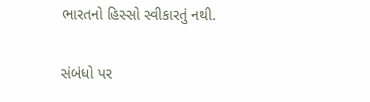ભારતનો હિસ્સો સ્વીકારતું નથી.

સંબંધો પર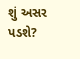શું અસર પડશે?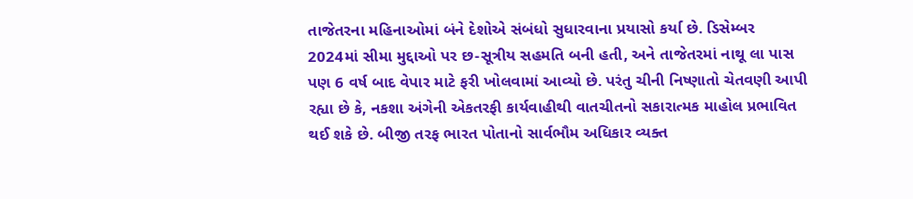તાજેતરના મહિનાઓમાં બંને દેશોએ સંબંધો સુધારવાના પ્રયાસો કર્યા છે. ડિસેમ્બર 2024માં સીમા મુદ્દાઓ પર છ-સૂત્રીય સહમતિ બની હતી, અને તાજેતરમાં નાથૂ લા પાસ પણ 6 વર્ષ બાદ વેપાર માટે ફરી ખોલવામાં આવ્યો છે. પરંતુ ચીની નિષ્ણાતો ચેતવણી આપી રહ્યા છે કે, નકશા અંગેની એકતરફી કાર્યવાહીથી વાતચીતનો સકારાત્મક માહોલ પ્રભાવિત થઈ શકે છે. બીજી તરફ ભારત પોતાનો સાર્વભૌમ અધિકાર વ્યક્ત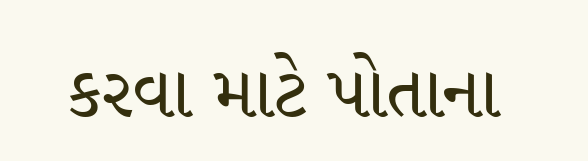કરવા માટે પોતાના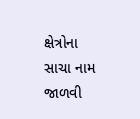ક્ષેત્રોના સાચા નામ જાળવી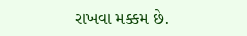રાખવા મક્કમ છે.